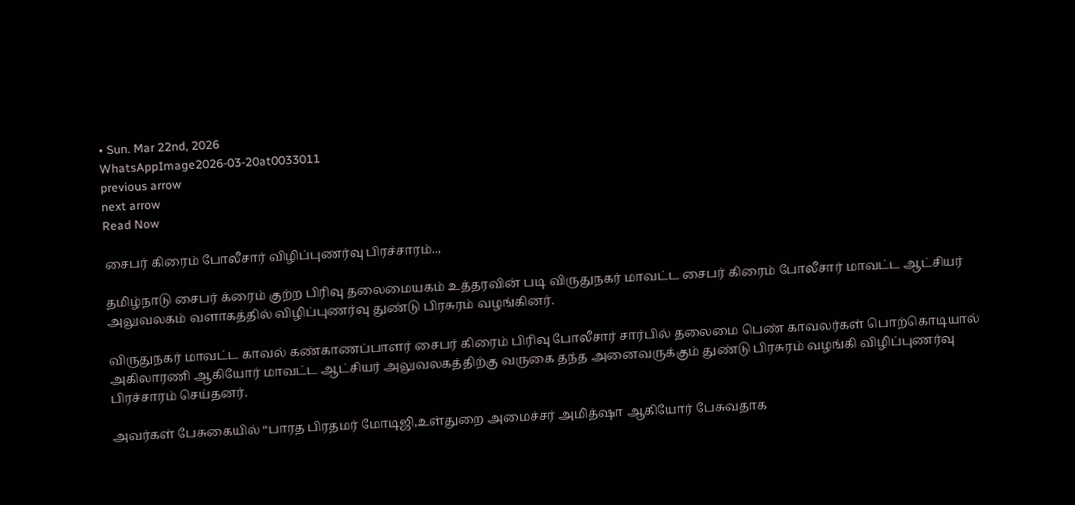• Sun. Mar 22nd, 2026
WhatsAppImage2026-03-20at0033011
previous arrow
next arrow
Read Now

சைபர் கிரைம் போலீசார் விழிப்புணர்வு பிரச்சாரம்..,

தமிழ்நாடு சைபர் க்ரைம் குற்ற பிரிவு தலைமையகம் உத்தரவின் படி விருதுநகர் மாவட்ட சைபர் கிரைம் போலீசார் மாவட்ட ஆட்சியர் அலுவலகம் வளாகத்தில் விழிப்புணர்வு துண்டு பிரசுரம் வழங்கினர்.

விருதுநகர் மாவட்ட காவல் கண்காணப்பாளர் சைபர் கிரைம் பிரிவு போலீசார் சார்பில் தலைமை பெண் காவலர்கள் பொற்கொடியால் அகிலாரணி ஆகியோர் மாவட்ட ஆட்சியர் அலுவலகத்திற்கு வருகை தந்த அனைவருக்கும் துண்டு பிரசுரம் வழங்கி விழிப்புணர்வு பிரச்சாரம் செய்தனர்.

அவர்கள் பேசுகையில் “பாரத பிரதமர் மோடிஜி,உள்துறை அமைச்சர் அமித்ஷா ஆகியோர் பேசுவதாக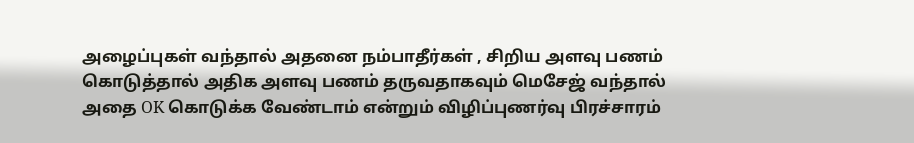அழைப்புகள் வந்தால் அதனை நம்பாதீர்கள் , சிறிய அளவு பணம் கொடுத்தால் அதிக அளவு பணம் தருவதாகவும் மெசேஜ் வந்தால் அதை OK கொடுக்க வேண்டாம் என்றும் விழிப்புணர்வு பிரச்சாரம்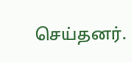செய்தனர்.